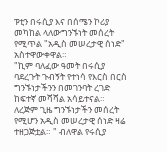ፑቲን በሩሲያ እና በሰሜን ኮሪያ መካከል ላለውግንኙነት መሰረት የሚጥል "አዲስ መሠረታዊ ሰነድ" አስተዋውቀዋል።
"ኪም ባለፈው ዓመት በሩሲያ ባደረጉት ጉብኝት የተነሳ የእርስ በርስ ግንኙነታችንን በመገንባት ረገድ ከፍተኛ መሻሻል አሳይተናል። ለረጅም ጊዜ ግንኙነታችን መሰረት የሚሆን አዲስ መሠረታዊ ሰነድ ዛሬ ተዘጋጅቷል። " ብለዋል የሩሲያ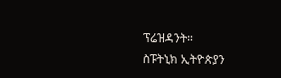ፕሬዝዳንት።
ስፑትኒክ ኢትዮጵያን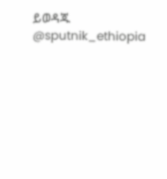ይወዳጁ @sputnik_ethiopia